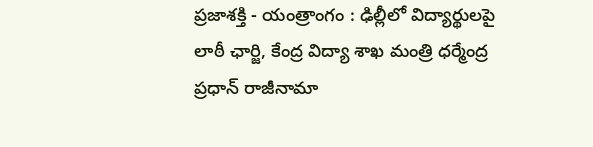ప్రజాశక్తి - యంత్రాంగం : ఢిల్లీలో విద్యార్థులపై లాఠీ ఛార్జి, కేంద్ర విద్యా శాఖ మంత్రి ధర్మేంద్ర ప్రధాన్ రాజీనామా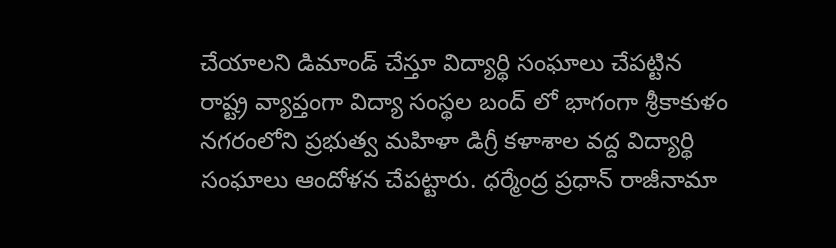చేయాలని డిమాండ్ చేస్తూ విద్యార్థి సంఘాలు చేపట్టిన రాష్ట్ర వ్యాప్తంగా విద్యా సంస్థల బంద్ లో భాగంగా శ్రీకాకుళం నగరంలోని ప్రభుత్వ మహిళా డిగ్రీ కళాశాల వద్ద విద్యార్థి సంఘాలు ఆందోళన చేపట్టారు. ధర్మేంద్ర ప్రధాన్ రాజీనామా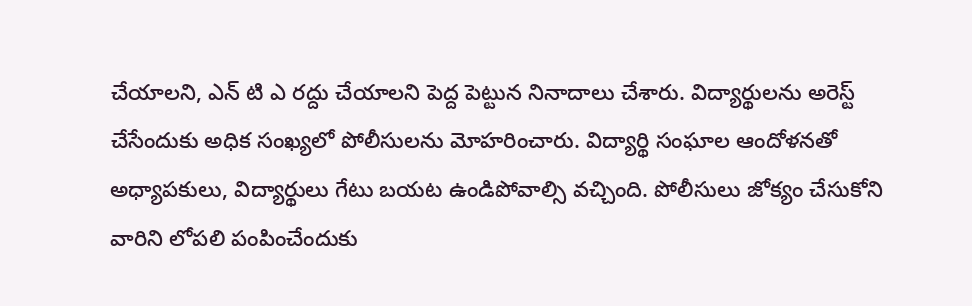చేయాలని, ఎన్ టి ఎ రద్దు చేయాలని పెద్ద పెట్టున నినాదాలు చేశారు. విద్యార్థులను అరెస్ట్ చేసేందుకు అధిక సంఖ్యలో పోలీసులను మోహరించారు. విద్యార్థి సంఘాల ఆందోళనతో అధ్యాపకులు, విద్యార్థులు గేటు బయట ఉండిపోవాల్సి వచ్చింది. పోలీసులు జోక్యం చేసుకోని వారిని లోపలి పంపించేందుకు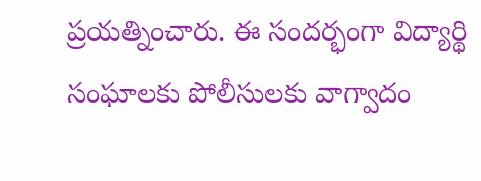ప్రయత్నించారు. ఈ సందర్భంగా విద్యార్థి సంఘాలకు పోలీసులకు వాగ్వాదం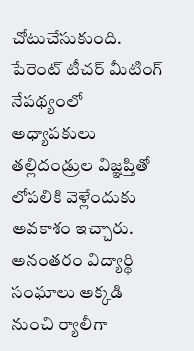చోటుచేసుకుంది. పేరెంట్ టీచర్ మీటింగ్ నేపథ్యంలో అధ్యాపకులు తల్లిదండ్రుల విజ్ఞప్తితో లోపలికి వెళ్లేందుకు అవకాశం ఇచ్చారు. అనంతరం విద్యార్థి సంఘాలు అక్కడి నుంచి ర్యాలీగా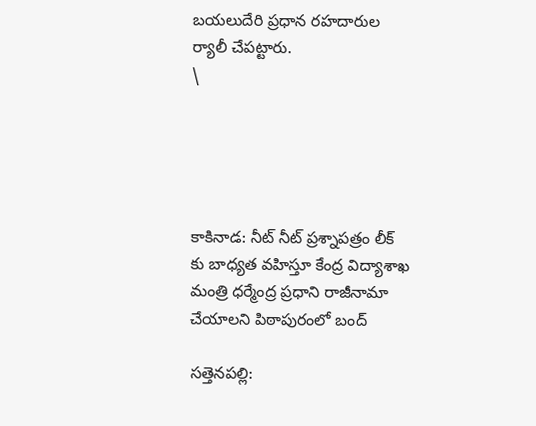బయలుదేరి ప్రధాన రహదారుల ర్యాలీ చేపట్టారు.
\





కాకినాడ: నీట్ నీట్ ప్రశ్నాపత్రం లీక్ కు బాధ్యత వహిస్తూ కేంద్ర విద్యాశాఖ మంత్రి ధర్మేంద్ర ప్రధాని రాజీనామా చేయాలని పిఠాపురంలో బంద్

సత్తెనపల్లి: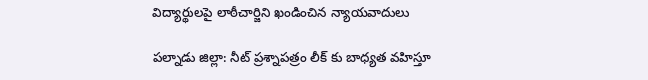విద్యార్థులపై లాఠీచార్జిని ఖండించిన న్యాయవాదులు

పల్నాడు జిల్లా: నీట్ ప్రశ్నాపత్రం లీక్ కు బాధ్యత వహిస్తూ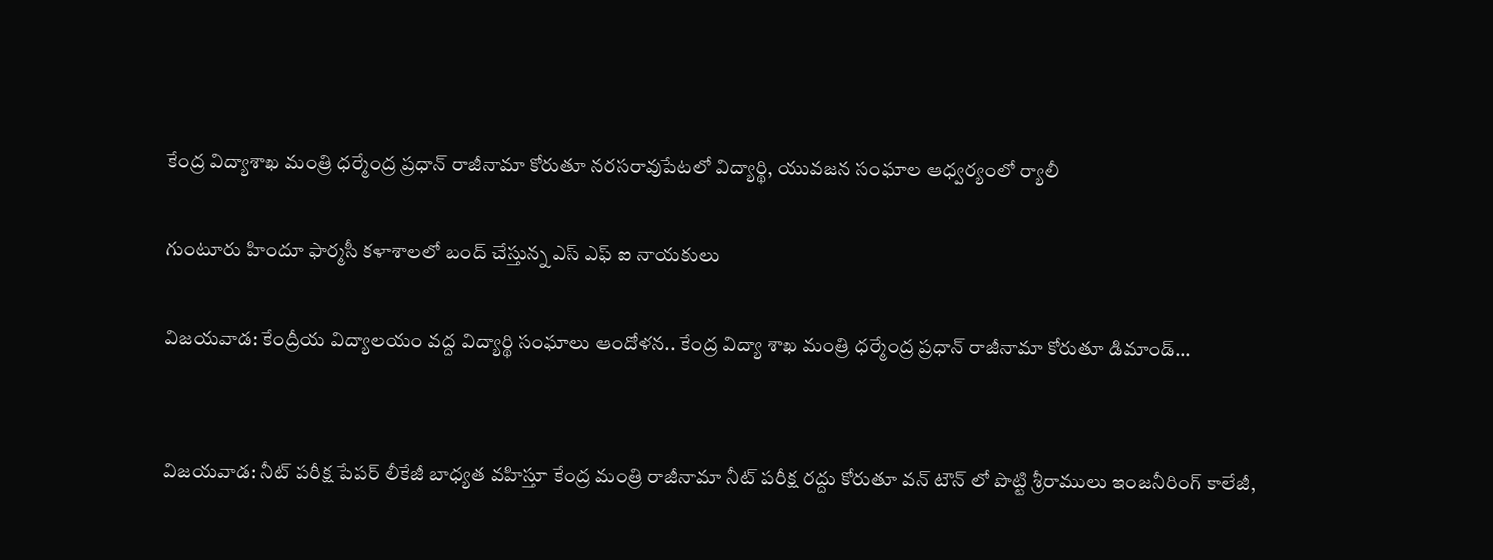కేంద్ర విద్యాశాఖ మంత్రి ధర్మేంద్ర ప్రధాన్ రాజీనామా కోరుతూ నరసరావుపేటలో విద్యార్థి, యువజన సంఘాల ఆధ్వర్యంలో ర్యాలీ

గుంటూరు హిందూ ఫార్మసీ కళాశాలలో బంద్ చేస్తున్న ఎస్ ఎఫ్ ఐ నాయకులు

విజయవాడ: కేంద్రీయ విద్యాలయం వద్ద విద్యార్థి సంఘాలు ఆందోళన.. కేంద్ర విద్యా శాఖ మంత్రి ధర్మేంద్ర ప్రధాన్ రాజీనామా కోరుతూ డిమాండ్...


విజయవాడ: నీట్ పరీక్ష పేపర్ లీకేజీ బాధ్యత వహిస్తూ కేంద్ర మంత్రి రాజీనామా నీట్ పరీక్ష రద్దు కోరుతూ వన్ టౌన్ లో పొట్టి శ్రీరాములు ఇంజనీరింగ్ కాలేజీ,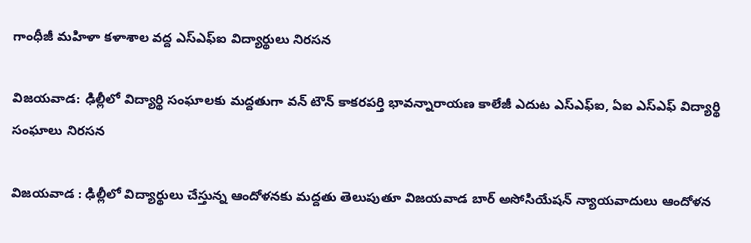గాంధీజీ మహిళా కళాశాల వద్ద ఎస్ఎఫ్ఐ విద్యార్థులు నిరసన

విజయవాడ: ఢిల్లీలో విద్యార్థి సంఘాలకు మద్దతుగా వన్ టౌన్ కాకరపర్తి భావన్నారాయణ కాలేజీ ఎదుట ఎస్ఎఫ్ఐ, ఏఐ ఎస్ఎఫ్ విద్యార్థి సంఘాలు నిరసన

విజయవాడ : ఢిల్లీలో విద్యార్థులు చేస్తున్న ఆందోళనకు మద్దతు తెలుపుతూ విజయవాడ బార్ అసోసియేషన్ న్యాయవాదులు ఆందోళన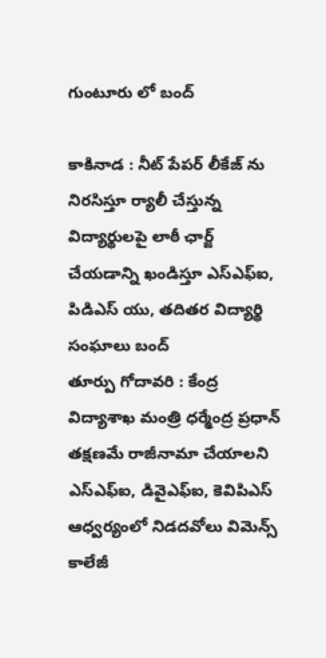గుంటూరు లో బంద్

కాకినాడ : నీట్ పేపర్ లీకేజ్ ను నిరసిస్తూ ర్యాలీ చేస్తున్న విద్యార్థులపై లాఠీ ఛార్జ్ చేయడాన్ని ఖండిస్తూ ఎస్ఎఫ్ఐ, పిడిఎస్ యు, తదితర విద్యార్థి సంఘాలు బంద్
తూర్పు గోదావరి : కేంద్ర విద్యాశాఖ మంత్రి ధర్మేంద్ర ప్రధాన్ తక్షణమే రాజీనామా చేయాలని ఎస్ఎఫ్ఐ, డివైఎఫ్ఐ, కెవిపిఎస్ ఆధ్వర్యంలో నిడదవోలు విమెన్స్ కాలేజీ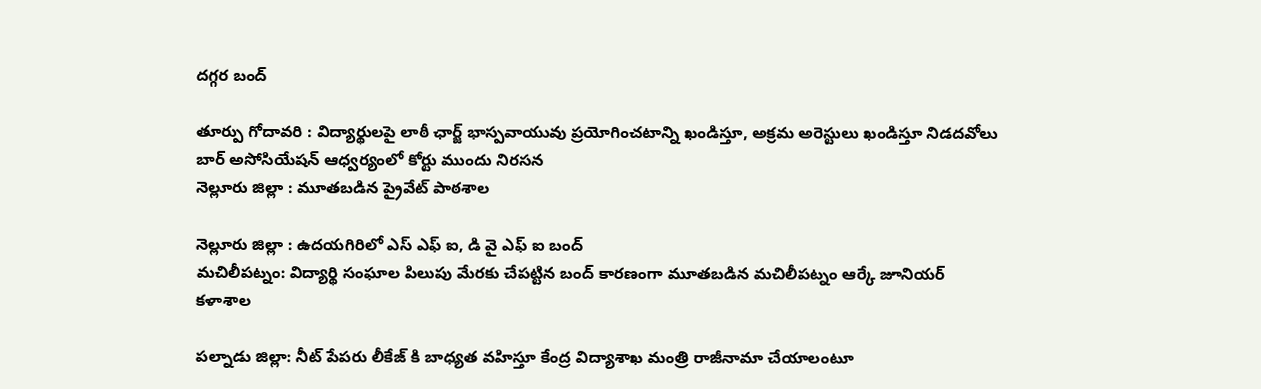దగ్గర బంద్

తూర్పు గోదావరి : విద్యార్థులపై లాఠీ ఛార్జ్ భాస్పవాయువు ప్రయోగించటాన్ని ఖండిస్తూ, అక్రమ అరెస్టులు ఖండిస్తూ నిడదవోలు బార్ అసోసియేషన్ ఆధ్వర్యంలో కోర్టు ముందు నిరసన
నెల్లూరు జిల్లా : మూతబడిన ప్రైవేట్ పాఠశాల

నెల్లూరు జిల్లా : ఉదయగిరిలో ఎస్ ఎఫ్ ఐ, డి వై ఎఫ్ ఐ బంద్
మచిలీపట్నం: విద్యార్థి సంఘాల పిలుపు మేరకు చేపట్టిన బంద్ కారణంగా మూతబడిన మచిలీపట్నం ఆర్కే జూనియర్ కళాశాల

పల్నాడు జిల్లా: నీట్ పేపరు లీకేజ్ కి బాధ్యత వహిస్తూ కేంద్ర విద్యాశాఖ మంత్రి రాజీనామా చేయాలంటూ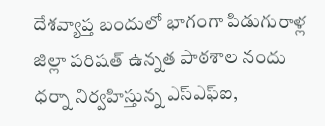దేశవ్యాప్త బందులో భాగంగా పిడుగురాళ్ల జిల్లా పరిషత్ ఉన్నత పాఠశాల నందు ధర్నా నిర్వహిస్తున్న ఎస్ఎఫ్ఐ,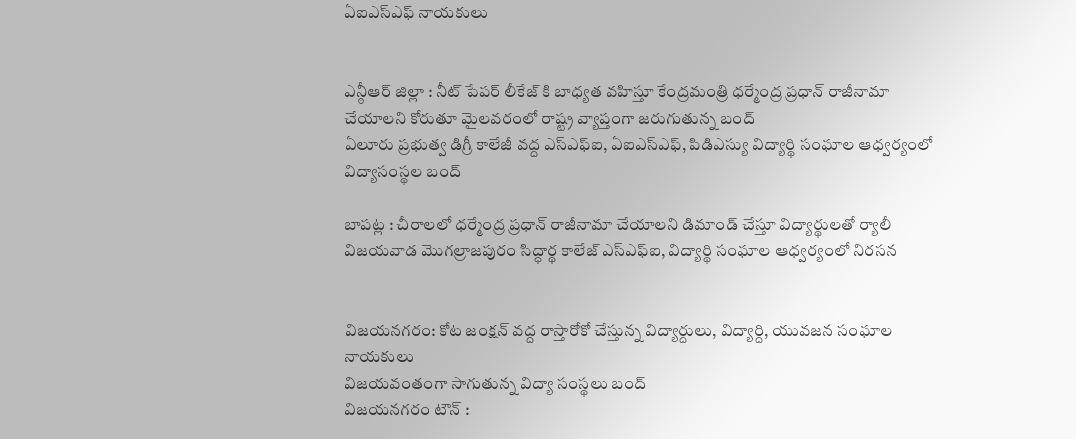ఏఐఎస్ఎఫ్ నాయకులు


ఎన్ఠీఆర్ జిల్లా : నీట్ పేపర్ లీకేజ్ కి బాధ్యత వహిస్తూ కేంద్రమంత్రి ధర్మేంద్ర ప్రధాన్ రాజీనామా చేయాలని కోరుతూ మైలవరంలో రాష్ట్ర వ్యాప్తంగా జరుగుతున్న బంద్
ఏలూరు ప్రభుత్వ డిగ్రీ కాలేజీ వద్ద ఎస్ఎఫ్ఐ, ఏఐఎస్ఎఫ్, పిడిఎస్యు విద్యార్థి సంఘాల ఆధ్వర్యంలో విద్యాసంస్థల బంద్

బాపట్ల : చీరాలలో ధర్మేంద్ర ప్రధాన్ రాజీనామా చేయాలని డిమాండ్ చేస్తూ విద్యార్థులతో ర్యాలీ
విజయవాడ మొగల్రాజపురం సిద్ధార్థ కాలేజ్ ఎస్ఎఫ్ఐ, విద్యార్థి సంఘాల ఆధ్వర్యంలో నిరసన


విజయనగరం: కోట జంక్షన్ వద్ద రాస్తారోకో చేస్తున్న విద్యార్దులు, విద్యార్ది, యువజన సంఘాల నాయకులు
విజయవంతంగా సాగుతున్న విద్యా సంస్థలు బంద్
విజయనగరం టౌన్ :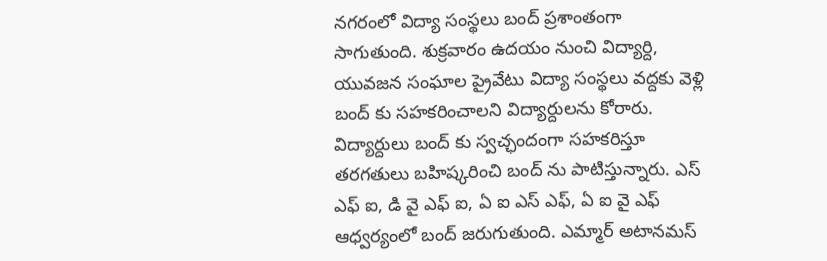నగరంలో విద్యా సంస్థలు బంద్ ప్రశాంతంగా సాగుతుంది. శుక్రవారం ఉదయం నుంచి విద్యార్ది, యువజన సంఘాల ప్రైవేటు విద్యా సంస్థలు వద్దకు వెళ్లి బంద్ కు సహకరించాలని విద్యార్దులను కోరారు. విద్యార్దులు బంద్ కు స్వచ్ఛందంగా సహకరిస్తూ తరగతులు బహిష్కరించి బంద్ ను పాటిస్తున్నారు. ఎస్ ఎఫ్ ఐ, డి వై ఎఫ్ ఐ, ఏ ఐ ఎస్ ఎఫ్, ఏ ఐ వై ఎఫ్ ఆధ్వర్యంలో బంద్ జరుగుతుంది. ఎమ్మార్ అటానమస్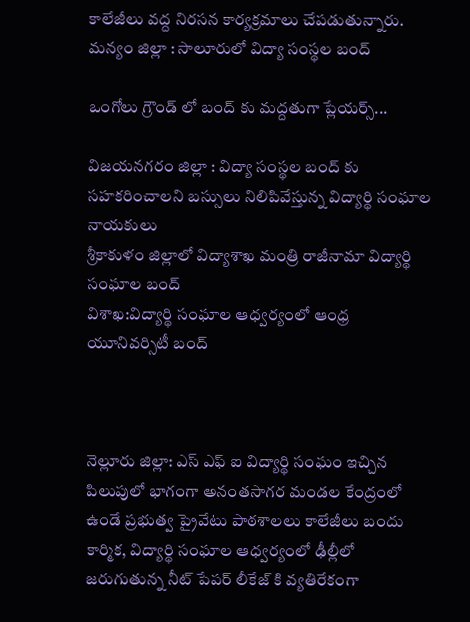కాలేజీలు వద్ద నిరసన కార్యక్రమాలు చేపడుతున్నారు.
మన్యం జిల్లా : సాలూరులో విద్యా సంస్థల బంద్

ఒంగోలు గ్రౌండ్ లో బంద్ కు మద్దతుగా ప్లేయర్స్...

విజయనగరం జిల్లా : విద్యా సంస్థల బంద్ కు సహకరించాలని బస్సులు నిలిపివేస్తున్న విద్యార్థి సంఘాల నాయకులు
శ్రీకాకుళం జిల్లాలో విద్యాశాఖ మంత్రి రాజీనామా విద్యార్థి సంఘాల బంద్
విశాఖ:విద్యార్థి సంఘాల ఆధ్వర్యంలో ఆంధ్ర యూనివర్సిటీ బంద్



నెల్లూరు జిల్లా: ఎస్ ఎఫ్ ఐ విద్యార్థి సంఘం ఇచ్చిన పిలుపులో భాగంగా అనంతసాగర మండల కేంద్రంలో ఉండే ప్రభుత్వ ప్రైవేటు పాఠశాలలు కాలేజీలు బందు
కార్మిక, విద్యార్థి సంఘాల ఆధ్వర్యంలో ఢీల్లీలో జరుగుతున్న నీట్ పేపర్ లీకేజ్ కి వ్యతిరేకంగా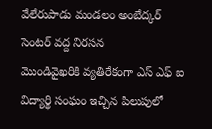వేలేరుపాడు మండలం అంబేద్కర్ సెంటర్ వద్ద నిరసన
మొండివైఖరికి వ్యతిరేకంగా ఎస్ ఎఫ్ ఐ విద్యార్థి సంఘం ఇచ్చిన పిలుపులో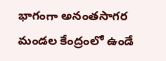భాగంగా అనంతసాగర మండల కేంద్రంలో ఉండే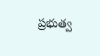ప్రభుత్వ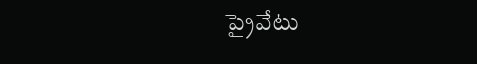ప్రైవేటు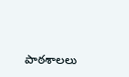పాఠశాలలు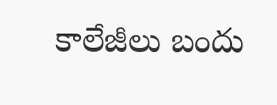కాలేజీలు బందు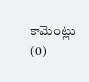కామెంట్లు (0)